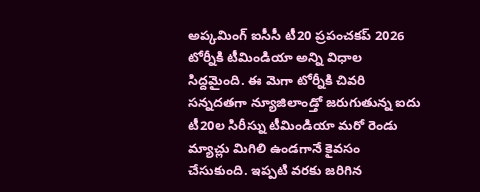అప్కమింగ్ ఐసీసీ టీ20 ప్రపంచకప్ 2026 టోర్నీకి టీమిండియా అన్ని విధాల సిద్దమైంది. ఈ మెగా టోర్నీకి చివరి సన్నదతగా న్యూజిలాండ్తో జరుగుతున్న ఐదు టీ20ల సిరీస్ను టీమిండియా మరో రెండు మ్యాచ్లు మిగిలి ఉండగానే కైవసం చేసుకుంది. ఇప్పటి వరకు జరిగిన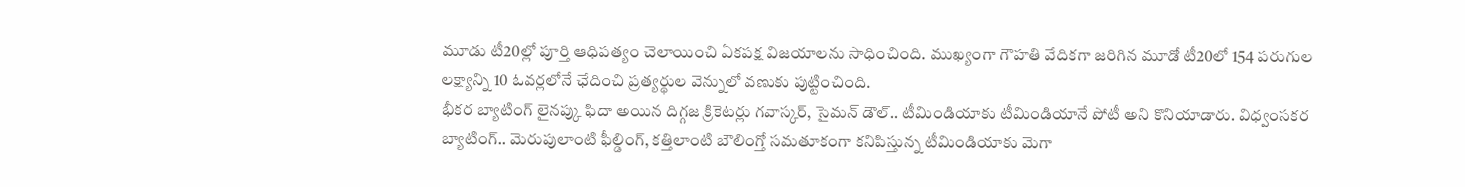మూడు టీ20ల్లో పూర్తి ఆధిపత్యం చెలాయించి ఏకపక్ష విజయాలను సాధించింది. ముఖ్యంగా గౌహతి వేదికగా జరిగిన మూడో టీ20లో 154 పరుగుల లక్ష్యాన్ని 10 ఓవర్లలోనే ఛేదించి ప్రత్యర్థుల వెన్నులో వణుకు పుట్టించింది.
భీకర బ్యాటింగ్ లైనప్కు ఫిదా అయిన దిగ్గజ క్రికెటర్లు గవాస్కర్, సైమన్ డౌల్.. టీమిండియాకు టీమిండియానే పోటీ అని కొనియాడారు. విధ్వంసకర బ్యాటింగ్.. మెరుపులాంటి ఫీల్డింగ్, కత్తిలాంటి బౌలింగ్తో సమతూకంగా కనిపిస్తున్న టీమిండియాకు మెగా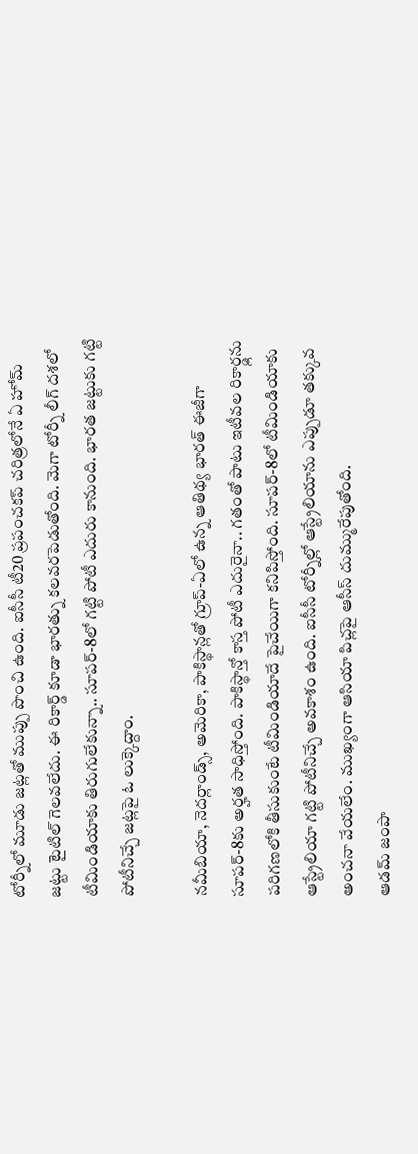టోర్నీలో మూడు జట్లతో ముప్పు పొంచి ఉంది. ఐసీసీ టీ20 ప్రపంచకప్ చరిత్రలోనే ఏ హోమ్ జట్టు టైటిల్ గెలవలేదు. ఈ రికార్డ్ కూడా భారత్ను కలవరపెడుతోంది. మెగా టోర్నీ లీగ్ దశలో టీమిండియాకు తిరుగులేకున్నా.. సూపర్-8లో గట్టి పోటీ ఎదురు కానుంది. భారత జట్టుకు గట్టి పోటీనిచ్చే జట్లపై ఓ లుక్కెద్దాం.

నమీబియా, నెదర్లాండ్స్, అమెరికా, పాకిస్థాన్లతో గ్రూప్-ఏలో ఉన్న ఆతిథ్య భారత్ ఈజీగా సూపర్-8కు అర్హత సాధిస్తోంది. పాకిస్థాన్తో కాస్త పోటీ ఎదురైనా.. గతంతో పాటు ఇటీవల రికార్డ్లను పరిగణలోకి తీసుకుంటే టీమిండియాదే పైచేయిగా కనిపిస్తోంది. సూపర్-8లో టీమిండియాకు ఆస్ట్రేలియా గట్టి పోటీనిచ్చే అవకాశం ఉంది. ఐసీసీ టోర్నీల్లో ఆస్ట్రేలియాను ఎప్పుడూ తక్కువ అంచనా వేయలేం. ముఖ్యంగా ఆసియా పిచ్లపై ఆసీస్ దుమ్మురేపుతోంది.
ఆడమ్ జంపా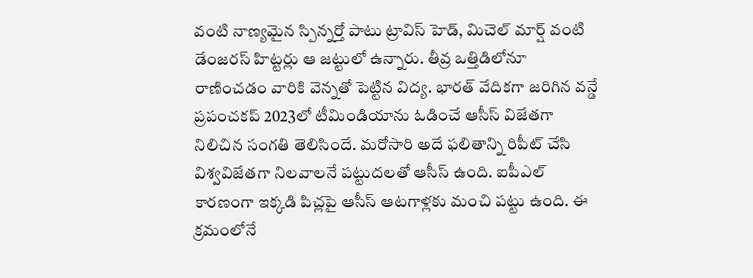వంటి నాణ్యమైన స్పిన్నర్తో పాటు ట్రావిస్ హెడ్, మిచెల్ మార్ష్ వంటి డేంజరస్ హిట్టర్లు ఆ జట్టులో ఉన్నారు. తీవ్ర ఒత్తిడిలోనూ రాణించడం వారికి వెన్నతో పెట్టిన విద్య. భారత్ వేదికగా జరిగిన వన్డే ప్రపంచకప్ 2023లో టీమిండియాను ఓడించే ఆసీస్ విజేతగా నిలిచిన సంగతి తెలిసిందే. మరోసారి అదే ఫలితాన్ని రిపీట్ చేసి విశ్వవిజేతగా నిలవాలనే పట్టుదలతో ఆసీస్ ఉంది. ఐపీఎల్ కారణంగా ఇక్కడి పిచ్లపై ఆసీస్ ఆటగాళ్లకు మంచి పట్టు ఉంది. ఈ క్రమంలోనే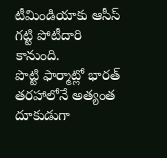టీమిండియాకు ఆసీస్ గట్టి పోటీదారి కానుంది.
పొట్టి ఫార్మాట్లో భారత్ తరహాలోనే అత్యంత దూకుడుగా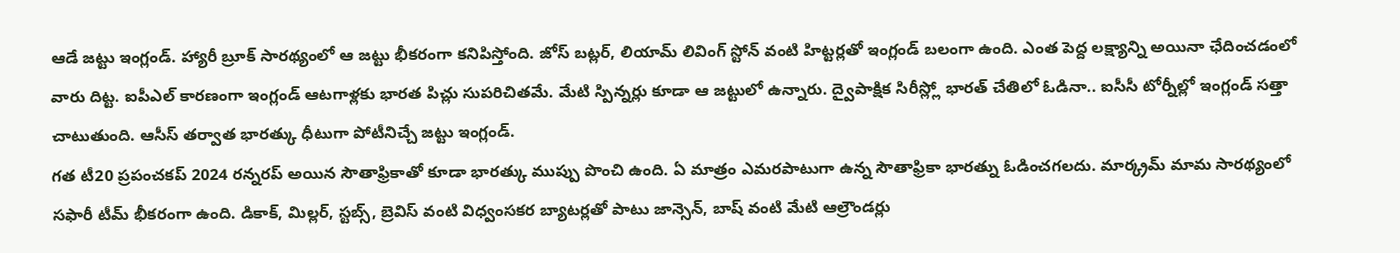ఆడే జట్టు ఇంగ్లండ్. హ్యారీ బ్రూక్ సారథ్యంలో ఆ జట్టు భీకరంగా కనిపిస్తోంది. జోస్ బట్లర్, లియామ్ లివింగ్ స్టోన్ వంటి హిట్టర్లతో ఇంగ్లండ్ బలంగా ఉంది. ఎంత పెద్ద లక్ష్యాన్ని అయినా ఛేదించడంలో వారు దిట్ట. ఐపీఎల్ కారణంగా ఇంగ్లండ్ ఆటగాళ్లకు భారత పిచ్లు సుపరిచితమే. మేటి స్పిన్నర్లు కూడా ఆ జట్టులో ఉన్నారు. ద్వైపాక్షిక సిరీస్ల్లో భారత్ చేతిలో ఓడినా.. ఐసీసీ టోర్నీల్లో ఇంగ్లండ్ సత్తా చాటుతుంది. ఆసీస్ తర్వాత భారత్కు ధీటుగా పోటీనిచ్చే జట్టు ఇంగ్లండ్.
గత టీ20 ప్రపంచకప్ 2024 రన్నరప్ అయిన సౌతాఫ్రికాతో కూడా భారత్కు ముప్పు పొంచి ఉంది. ఏ మాత్రం ఎమరపాటుగా ఉన్న సౌతాఫ్రికా భారత్ను ఓడించగలదు. మార్క్రమ్ మామ సారథ్యంలో సఫారీ టీమ్ భీకరంగా ఉంది. డికాక్, మిల్లర్, స్టబ్స్, బ్రెవిస్ వంటి విధ్వంసకర బ్యాటర్లతో పాటు జాన్సెన్, బాష్ వంటి మేటి ఆల్రౌండర్లు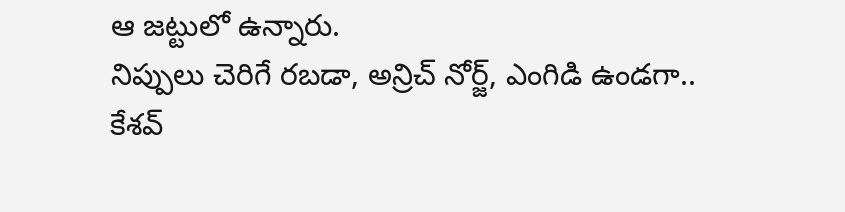ఆ జట్టులో ఉన్నారు.
నిప్పులు చెరిగే రబడా, అన్రిచ్ నోర్జ్, ఎంగిడి ఉండగా.. కేశవ్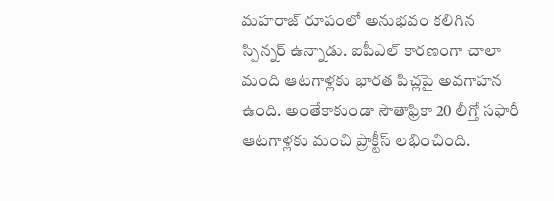మహరాజ్ రూపంలో అనుభవం కలిగిన స్పిన్నర్ ఉన్నాడు. ఐపీఎల్ కారణంగా చాలా మంది ఆటగాళ్లకు భారత పిచ్లపై అవగాహన ఉంది. అంతేకాకుండా సౌతాఫ్రికా 20 లీగ్తో సఫారీ ఆటగాళ్లకు మంచి ప్రాక్టీస్ లభించింది.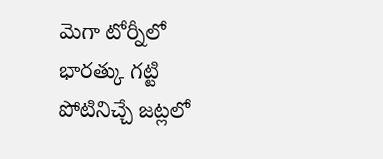మెగా టోర్నీలో భారత్కు గట్టి పోటినిచ్చే జట్లలో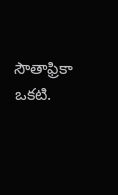సౌతాఫ్రికా ఒకటి.